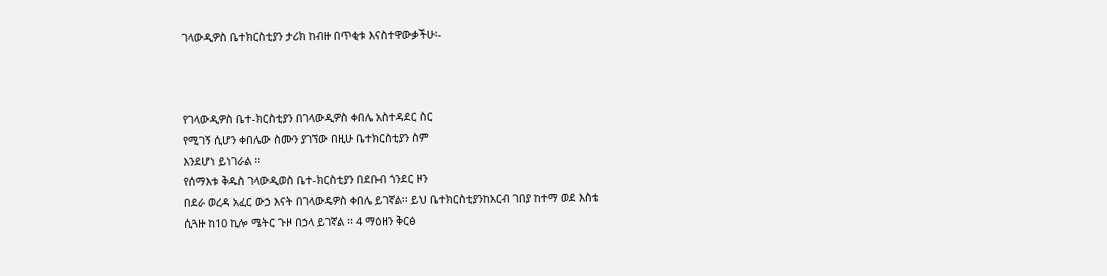ገላውዲዎስ ቤተክርስቲያን ታሪክ ከብዙ በጥቂቱ እናስተዋውቃችሁ፡-



የገላውዲዎስ ቤተ-ክርስቲያን በገላውዲዎስ ቀበሌ አስተዳደር ስር
የሚገኝ ሲሆን ቀበሌው ስሙን ያገኘው በዚሁ ቤተክርስቲያን ስም
እንደሆነ ይነገራል ፡፡
የሰማእቱ ቅዱስ ገላውዲወስ ቤተ-ክርስቲያን በደቡብ ጎንደር ዞን
በደራ ወረዳ አፈር ውኃ እናት በገላውዴዎስ ቀበሌ ይገኛል፡፡ ይህ ቤተክርስቲያንከአርብ ገበያ ከተማ ወደ እስቴ
ሲጓዙ ከ10 ኪሎ ሜትር ጉዞ በኃላ ይገኛል ፡፡ 4 ማዕዘን ቅርፅ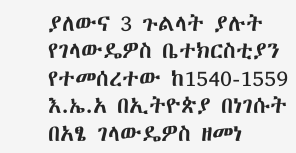ያለውና 3 ጉልላት ያሉት የገላውዴዎስ ቤተክርስቲያን የተመሰረተው ከ1540-1559 እ.ኤ.አ በኢትዮጵያ በነገሱት በአፄ ገላውዴዎስ ዘመነ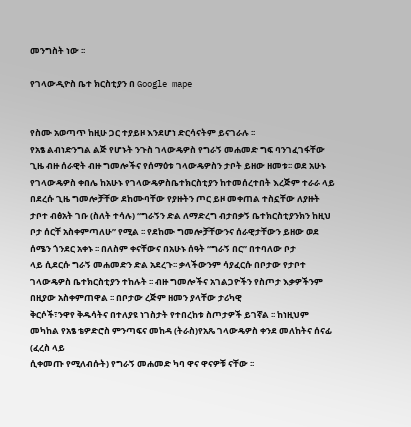መንግስት ነው ፡፡

የገላውዲዮስ ቤተ ክርስቲያን በ Google mape


የስሙ አወጣጥ ከዚሁ ጋር ተያይዞ እንደሆነ ድርሳናትም ይናገራሉ ፡፡
የአፄ ልብነድንግል ልጅ የሆኑት ንጉስ ገላውዴዎስ የግራኝ መሐመድ ግፍ ባንገፈገፋቸው ጊዜ ብዙ ሰራዊት ብዙ ግመሎችና የሰማዕቱ ገላውዴዎስን ታቦት ይዘው ዘመቱ፡፡ ወደ አሁኑ የገላውዴዎስ ቀበሌ ከአሁኑ የገላውዴዎስቤተክርስቲያን ከተመሰረተበት እረጅም ተራራ ላይ በደረሱ ጊዜ ግመሎቻቸው ደከሙባቸው የያዙትን ጦር ይዞ መቀጠል ተስኗቸው ለያዙት ታቦተ ብፅአት ገቡ (ስለት ተሳሉ) “ግራኝን ድል ለማድረግ ብታበቃኝ ቤተክርስቲያንክን ከዚህ ቦታ ሰርቸ አስቀምጣለሁ” የሚል ፡፡ የደከሙ ግመሎቻቸውንና ሰራዊታቸውን ይዘው ወደ ሰሜን ጎንደር አቀኑ ፡፡ በለስም ቀናቸውና በአሁኑ ሰዓት “ግራኝ በር” በተባለው ቦታ
ላይ ሲደርሱ ግራኝ መሐመድን ድል አደረጉ፡፡ ቃላችውንም ሳያፈርሱ በቦታው የታቦተ ገላውዴዎስ ቤተክርስቲያን ተከሉት ፡፡ ብዙ ግመሎችና አገልጋዮችን የስጦታ እቃዎችንም በዚያው አስቀምጠዋል ፡፡ በቦታው ረጅም ዘመን ያላቸው ታሪካዊ
ቅርሶች፣ንዋየ ቅዱሳትና በተለያዩ ነገስታት የተበረከቱ ስጦታዎች ይገኛል ፡፡ ከነዚህም መካከል የአፄ ቴዎድሮስ ምንጣፍና መከዳ (ትራስ)የአጼ ገላውዴዎስ ቀንደ መለከትና ሰናፊ (ፈረስ ላይ
ሲቀመጡ የሚለብሱት) የግራኝ መሐመድ ካባ ዋና ዋናዎቹ ናቸው ፡፡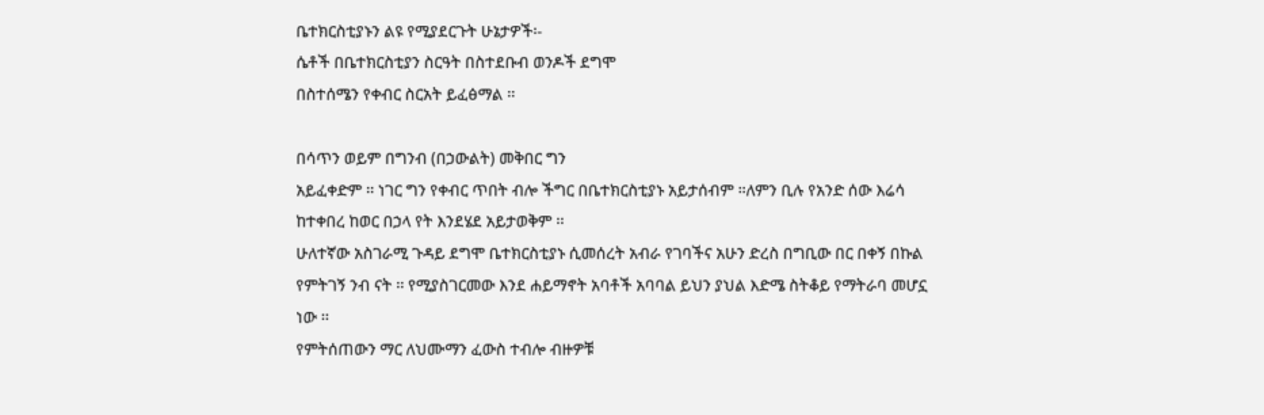ቤተክርስቲያኑን ልዩ የሚያደርጉት ሁኔታዎች፡-
ሴቶች በቤተክርስቲያን ስርዓት በስተደቡብ ወንዶች ደግሞ
በስተሰሜን የቀብር ስርአት ይፈፅማል ፡፡

በሳጥን ወይም በግንብ (በኃውልት) መቅበር ግን
አይፈቀድም ፡፡ ነገር ግን የቀብር ጥበት ብሎ ችግር በቤተክርስቲያኑ አይታሰብም ።ለምን ቢሉ የአንድ ሰው እሬሳ ከተቀበረ ከወር በኃላ የት እንደሄደ አይታወቅም ፡፡
ሁለተኛው አስገራሚ ጉዳይ ደግሞ ቤተክርስቲያኑ ሲመሰረት አብራ የገባችና አሁን ድረስ በግቢው በር በቀኝ በኩል የምትገኝ ንብ ናት ፡፡ የሚያስገርመው እንደ ሐይማኖት አባቶች አባባል ይህን ያህል እድሜ ስትቆይ የማትራባ መሆኗ ነው ፡፡
የምትሰጠውን ማር ለህሙማን ፈውስ ተብሎ ብዙዎቹ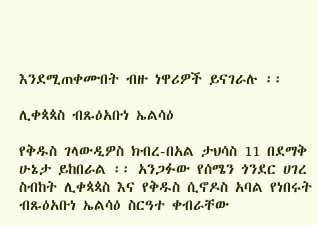እንደሚጠቀሙበት ብዙ ነዋሪዎች ይናገራሉ ፡፡

ሊቀጳጳስ ብጹዕአቡነ ኤልሳዕ

የቅዱስ ገላውዲዎስ ክብረ-በአል ታህሳስ 11 በደማቅ ሁኔታ ይከበራል ፡፡ አንጋፉው የሰሜን ጎንደር ሀገረ ስብከት ሊቀጳጳስ እና የቅዱስ ሲኖዶስ አባል የነበሩት ብጹዕአቡነ ኤልሳዕ ስርዓተ ቀብራቸው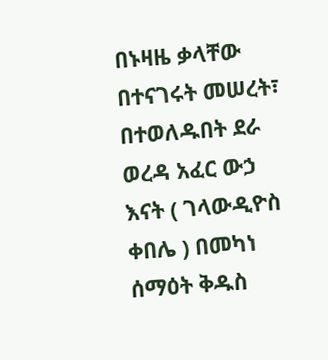በኑዛዜ ቃላቸው በተናገሩት መሠረት፣ በተወለዱበት ደራ ወረዳ አፈር ውኃ እናት ( ገላውዲዮስ ቀበሌ ) በመካነ ሰማዕት ቅዱስ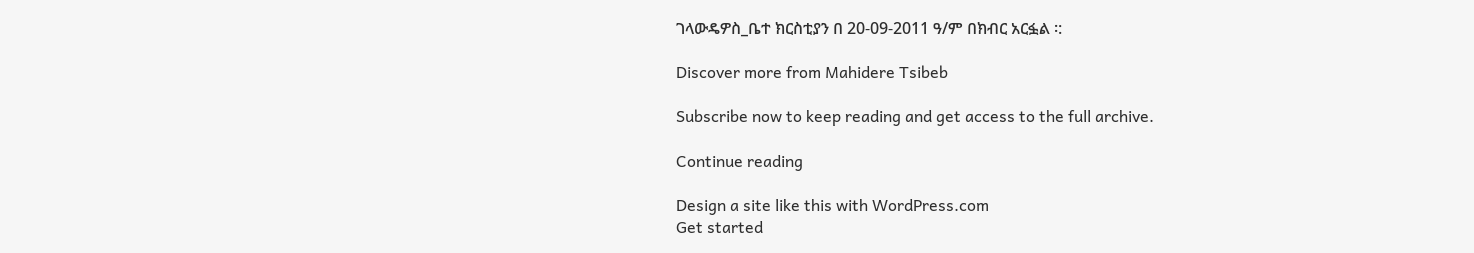ገላውዴዎስ_ቤተ ክርስቲያን በ 20-09-2011 ዓ/ም በክብር አርፏል ፡:

Discover more from Mahidere Tsibeb

Subscribe now to keep reading and get access to the full archive.

Continue reading

Design a site like this with WordPress.com
Get started